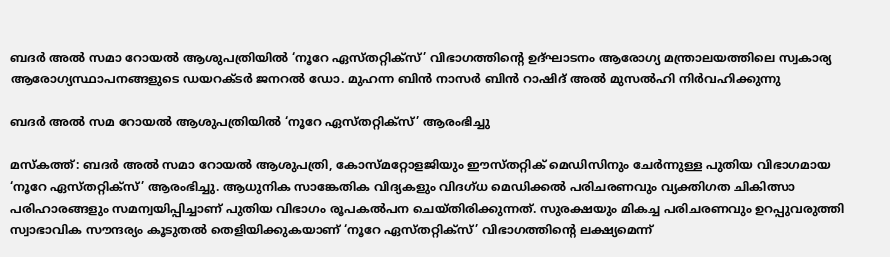ബദർ അൽ സമാ റോയൽ ആശുപത്രിയിൽ ‘നൂറേ ഏസ്തറ്റിക്‌സ്’ വിഭാഗത്തിന്റെ ഉദ്ഘാടനം ആരോഗ്യ മന്ത്രാലയത്തിലെ സ്വകാര്യ ആരോഗ്യസ്ഥാപനങ്ങളുടെ ഡയറക്ടർ ജനറൽ ഡോ. മുഹന്ന ബിൻ നാസർ ബിൻ റാഷിദ് അൽ മുസൽഹി നിർവഹിക്കുന്നു

ബദർ അൽ സമ റോയൽ ആശുപത്രിയിൽ ‘നൂറേ ഏസ്തറ്റിക്‌സ്’ ആരംഭിച്ചു

മസ്‌കത്ത്: ബദർ അൽ സമാ റോയൽ ആശുപത്രി, കോസ്മറ്റോളജിയും ഈസ്തറ്റിക് മെഡിസിനും ചേർന്നുള്ള പുതിയ വിഭാഗമായ ‘നൂറേ ഏസ്തറ്റിക്‌സ്’ ആരംഭിച്ചു. ആധുനിക സാങ്കേതിക വിദ്യകളും വിദഗ്ധ മെഡിക്കൽ പരിചരണവും വ്യക്തിഗത ചികിത്സാ പരിഹാരങ്ങളും സമന്വയിപ്പിച്ചാണ് പുതിയ വിഭാഗം രൂപകൽപന ചെയ്തിരിക്കുന്നത്. സുരക്ഷയും മികച്ച പരിചരണവും ഉറപ്പുവരുത്തി സ്വാഭാവിക സൗന്ദര്യം കൂടുതൽ തെളിയിക്കുകയാണ് ‘നൂറേ ഏസ്തറ്റിക്‌സ്’ വിഭാഗത്തിന്റെ ലക്ഷ്യമെന്ന്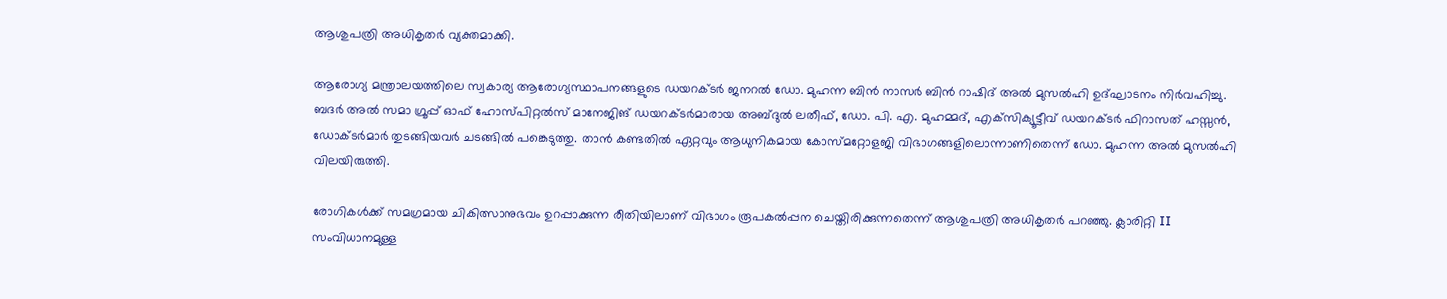ആശുപത്രി അധികൃതർ വ്യക്തമാക്കി.

ആരോഗ്യ മന്ത്രാലയത്തിലെ സ്വകാര്യ ആരോഗ്യസ്ഥാപനങ്ങളുടെ ഡയറക്ടർ ജനറൽ ഡോ. മുഹന്ന ബിൻ നാസർ ബിൻ റാഷിദ് അൽ മുസൽഹി ഉദ്ഘാടനം നിർവഹിച്ചു. ബദർ അൽ സമാ ഗ്രൂപ്പ് ഓഫ് ഹോസ്പിറ്റൽസ് മാനേജിങ് ഡയറക്ടർമാരായ അബ്ദുൽ ലതീഫ്, ഡോ. പി. എ. മുഹമ്മദ്, എക്‌സിക്യൂട്ടീവ് ഡയറക്ടർ ഫിറാസത് ഹസ്സൻ, ഡോക്ടർമാർ തുടങ്ങിയവർ ചടങ്ങിൽ പങ്കെടുത്തു. താൻ കണ്ടതിൽ ഏറ്റവും ആധുനികമായ കോസ്മറ്റോളജി വിഭാഗങ്ങളിലൊന്നാണിതെന്ന് ഡോ. മുഹന്ന അൽ മുസൽഹി വിലയിരുത്തി.

രോഗികൾക്ക് സമഗ്രമായ ചികിത്സാനുഭവം ഉറപ്പാക്കുന്ന രീതിയിലാണ് വിഭാഗം രൂപകൽപ്പന ചെയ്തിരിക്കുന്നതെന്ന് ആശുപത്രി അധികൃതർ പറഞ്ഞു. ക്ലാരിറ്റി II സംവിധാനമുള്ള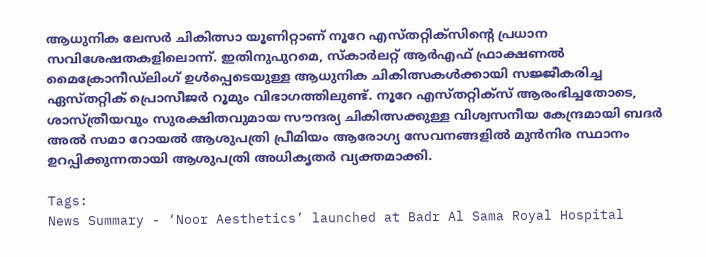ആധുനിക ലേസർ ചികിത്സാ യൂണിറ്റാണ് നൂറേ എസ്തറ്റിക്‌സിന്റെ പ്രധാന സവിശേഷതകളിലൊന്ന്. ഇതിനുപുറമെ, സ്കാർലറ്റ് ആർഎഫ് ഫ്രാക്ഷണൽ മൈക്രോനീഡ്‍ലിംഗ് ഉൾപ്പെടെയുള്ള ആധുനിക ചികിത്സകൾക്കായി സജ്ജീകരിച്ച ഏസ്തറ്റിക് പ്രൊസീജർ റൂമും വിഭാഗത്തിലുണ്ട്. നൂറേ എസ്തറ്റിക്‌സ് ആരംഭിച്ചതോടെ, ശാസ്ത്രീയവും സുരക്ഷിതവുമായ സൗന്ദര്യ ചികിത്സക്കുള്ള വിശ്വസനീയ കേന്ദ്രമായി ബദർ അൽ സമാ റോയൽ ആശുപത്രി പ്രീമിയം ആരോഗ്യ സേവനങ്ങളിൽ മുൻനിര സ്ഥാനം ഉറപ്പിക്കുന്നതായി ആശുപത്രി അധികൃതർ വ്യക്തമാക്കി.

Tags:
News Summary - ‘Noor Aesthetics’ launched at Badr Al Sama Royal Hospital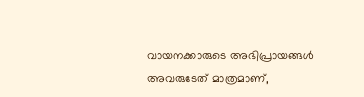വായനക്കാരുടെ അഭിപ്രായങ്ങള്‍ അവരുടേത് മാത്രമാണ്,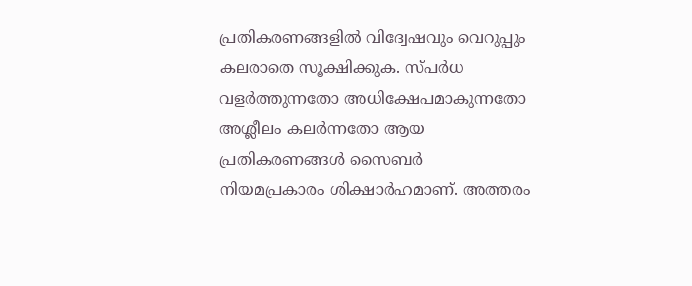പ്രതികരണങ്ങളിൽ വിദ്വേഷവും വെറുപ്പും കലരാതെ സൂക്ഷിക്കുക. സ്പർധ വളർത്തുന്നതോ അധിക്ഷേപമാകുന്നതോ അശ്ലീലം കലർന്നതോ ആയ പ്രതികരണങ്ങൾ സൈബർ നിയമപ്രകാരം ശിക്ഷാർഹമാണ്. അത്തരം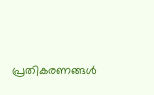പ്രതികരണങ്ങൾ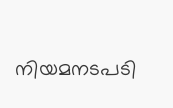നിയമനടപടി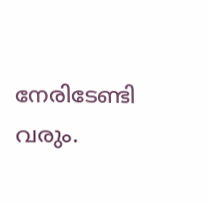നേരിടേണ്ടി വരും.